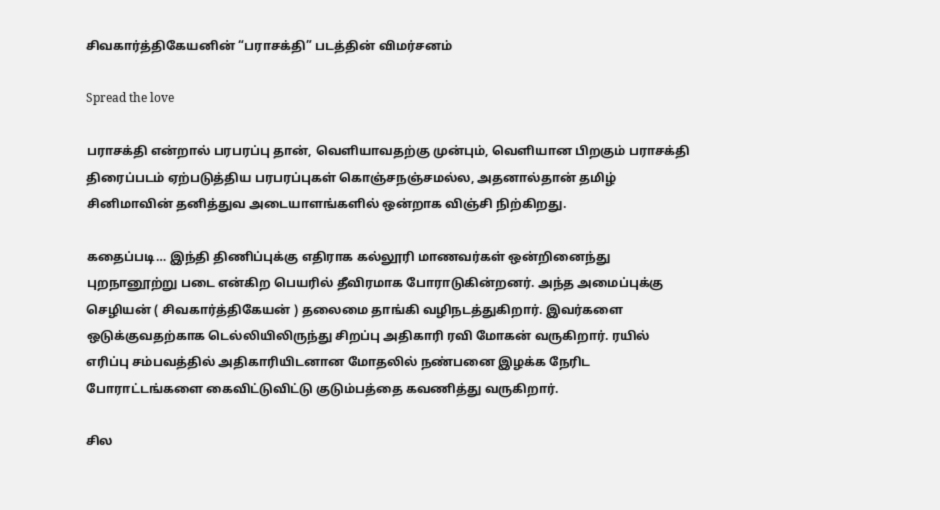சிவகார்த்திகேயனின் “பராசக்தி” படத்தின் விமர்சனம்

Spread the love

பராசக்தி என்றால் பரபரப்பு தான், வெளியாவதற்கு முன்பும், வெளியான பிறகும் பராசக்தி திரைப்படம் ஏற்படுத்திய பரபரப்புகள் கொஞ்சநஞ்சமல்ல, அதனால்தான் தமிழ் சினிமாவின் தனித்துவ அடையாளங்களில் ஒன்றாக விஞ்சி நிற்கிறது.

கதைப்படி… இந்தி திணிப்புக்கு எதிராக கல்லூரி மாணவர்கள் ஒன்றினைந்து புறநானூற்று படை என்கிற பெயரில் தீவிரமாக போராடுகின்றனர். அந்த அமைப்புக்கு செழியன் ( சிவகார்த்திகேயன் ) தலைமை தாங்கி வழிநடத்துகிறார். இவர்களை ஒடுக்குவதற்காக டெல்லியிலிருந்து சிறப்பு அதிகாரி ரவி மோகன் வருகிறார். ரயில் எரிப்பு சம்பவத்தில் அதிகாரியிடனான மோதலில் நண்பனை இழக்க நேரிட போராட்டங்களை கைவிட்டுவிட்டு குடும்பத்தை கவணித்து வருகிறார்.

சில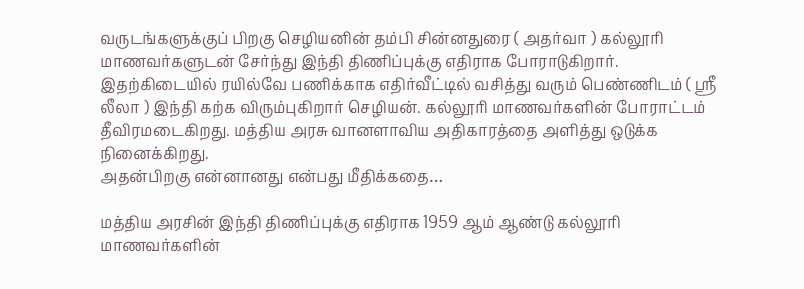வருடங்களுக்குப் பிறகு செழியனின் தம்பி சின்னதுரை ( அதர்வா ) கல்லூரி மாணவர்களுடன் சேர்ந்து இந்தி திணிப்புக்கு எதிராக போராடுகிறார். இதற்கிடையில் ரயில்வே பணிக்காக எதிர்வீட்டில் வசித்து வரும் பெண்ணிடம் ( ஶ்ரீ லீலா ) இந்தி கற்க விரும்புகிறார் செழியன். கல்லூரி மாணவர்களின் போராட்டம் தீவிரமடைகிறது. மத்திய அரசு வானளாவிய அதிகாரத்தை அளித்து ஒடுக்க நினைக்கிறது.
அதன்பிறகு என்னானது என்பது மீதிக்கதை…

மத்திய அரசின் இந்தி திணிப்புக்கு எதிராக 1959 ஆம் ஆண்டு கல்லூரி மாணவர்களின்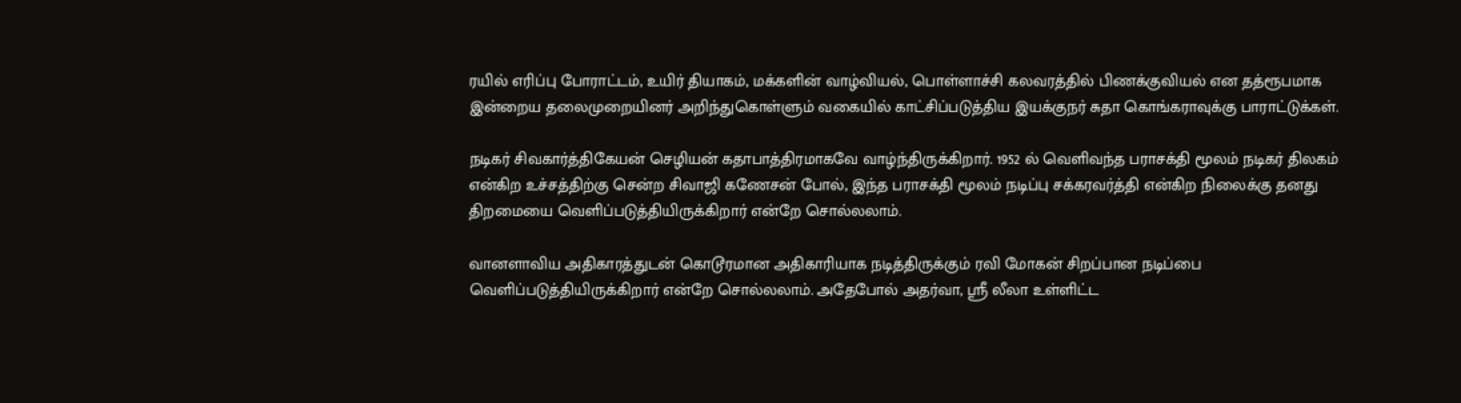ரயில் எரிப்பு போராட்டம், உயிர் தியாகம், மக்களின் வாழ்வியல், பொள்ளாச்சி கலவரத்தில் பிணக்குவியல் என தத்ரூபமாக இன்றைய தலைமுறையினர் அறிந்துகொள்ளும் வகையில் காட்சிப்படுத்திய இயக்குநர் சுதா கொங்கராவுக்கு பாராட்டுக்கள்.

நடிகர் சிவகார்த்திகேயன் செழியன் கதாபாத்திரமாகவே வாழ்ந்திருக்கிறார். 1952 ல் வெளிவந்த பராசக்தி மூலம் நடிகர் திலகம் என்கிற உச்சத்திற்கு சென்ற சிவாஜி கணேசன் போல், இந்த பராசக்தி மூலம் நடிப்பு சக்கரவர்த்தி என்கிற நிலைக்கு தனது திறமையை வெளிப்படுத்தியிருக்கிறார் என்றே சொல்லலாம்.

வானளாவிய அதிகாரத்துடன் கொடூரமான அதிகாரியாக நடித்திருக்கும் ரவி மோகன் சிறப்பான நடிப்பை வெளிப்படுத்தியிருக்கிறார் என்றே சொல்லலாம். அதேபோல் அதர்வா, ஶ்ரீ லீலா உள்ளிட்ட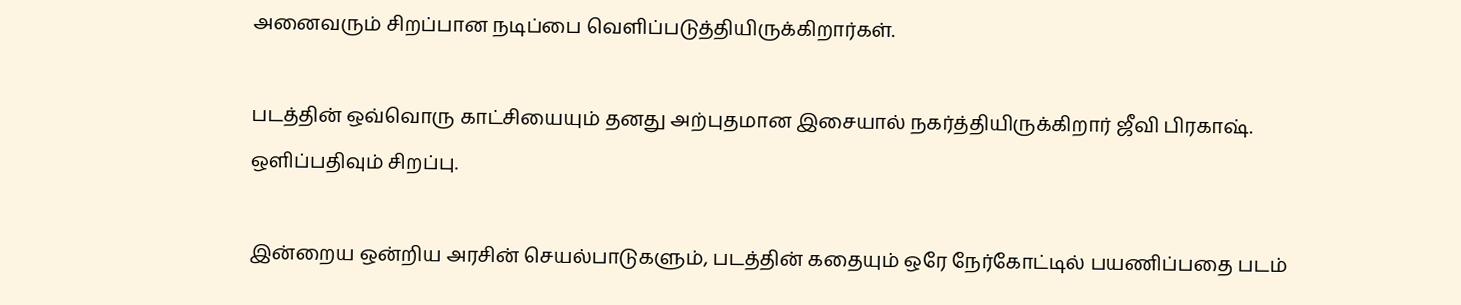அனைவரும் சிறப்பான நடிப்பை வெளிப்படுத்தியிருக்கிறார்கள்.

படத்தின் ஒவ்வொரு காட்சியையும் தனது அற்புதமான இசையால் நகர்த்தியிருக்கிறார் ஜீவி பிரகாஷ். ஒளிப்பதிவும் சிறப்பு.

இன்றைய ஒன்றிய அரசின் செயல்பாடுகளும், படத்தின் கதையும் ஒரே நேர்கோட்டில் பயணிப்பதை படம்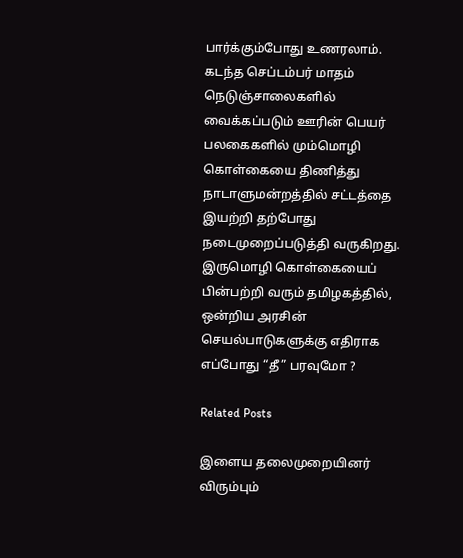பார்க்கும்போது உணரலாம். கடந்த செப்டம்பர் மாதம் நெடுஞ்சாலைகளில் வைக்கப்படும் ஊரின் பெயர் பலகைகளில் மும்மொழி கொள்கையை திணித்து நாடாளுமன்றத்தில் சட்டத்தை இயற்றி தற்போது நடைமுறைப்படுத்தி வருகிறது. இருமொழி கொள்கையைப் பின்பற்றி வரும் தமிழகத்தில், ஒன்றிய அரசின் செயல்பாடுகளுக்கு எதிராக எப்போது “தீ” பரவுமோ ?

Related Posts

இளைய தலைமுறையினர் விரும்பும்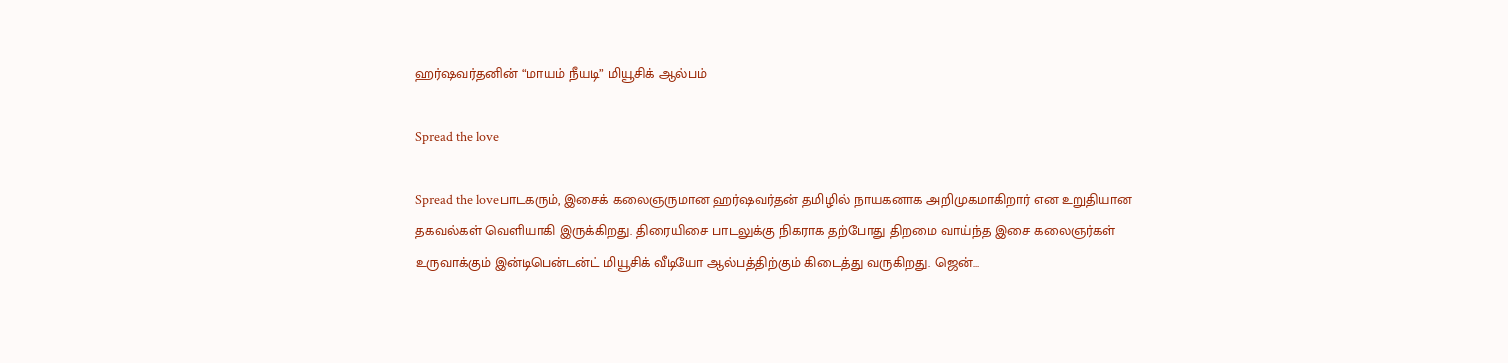ஹர்ஷவர்தனின் “மாயம் நீயடி” மியூசிக் ஆல்பம்

Spread the love

Spread the loveபாடகரும், இசைக் கலைஞருமான ஹர்ஷவர்தன் தமிழில் நாயகனாக அறிமுகமாகிறார் என உறுதியான தகவல்கள் வெளியாகி இருக்கிறது. திரையிசை பாடலுக்கு நிகராக தற்போது திறமை வாய்ந்த இசை கலைஞர்கள் உருவாக்கும் இன்டிபென்டன்ட் மியூசிக் வீடியோ ஆல்பத்திற்கும் கிடைத்து வருகிறது. ஜென்…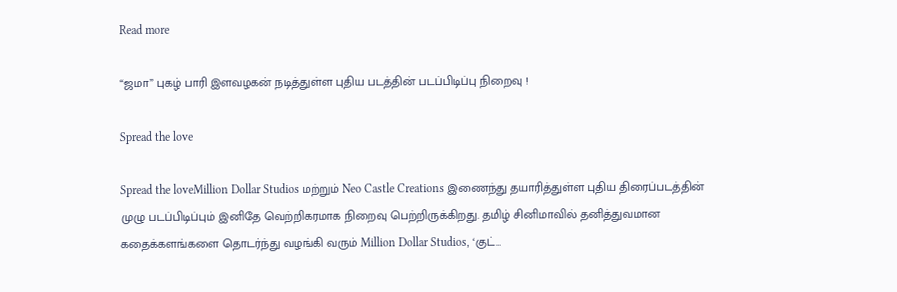Read more

“ஜமா” புகழ் பாரி இளவழகன் நடித்துள்ள புதிய படத்தின் படப்பிடிப்பு நிறைவு !

Spread the love

Spread the loveMillion Dollar Studios மற்றும் Neo Castle Creations இணைந்து தயாரித்துள்ள புதிய திரைப்படத்தின் முழு படப்பிடிப்பும் இனிதே வெற்றிகரமாக நிறைவு பெற்றிருக்கிறது. தமிழ் சினிமாவில் தனித்துவமான கதைக்களங்களை தொடர்ந்து வழங்கி வரும் Million Dollar Studios, ‘குட்…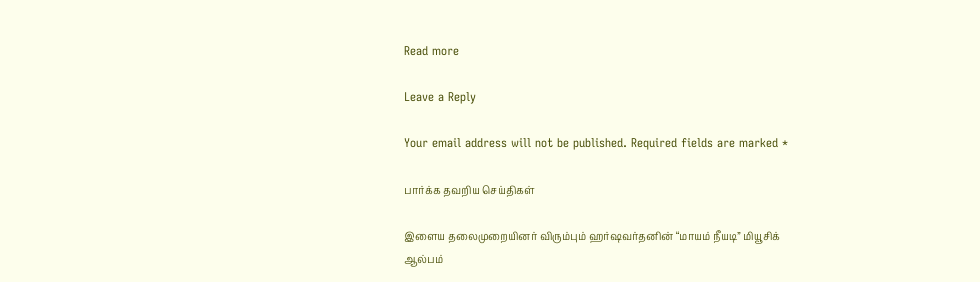Read more

Leave a Reply

Your email address will not be published. Required fields are marked *

பார்க்க தவறிய செய்திகள்

இளைய தலைமுறையினர் விரும்பும் ஹர்ஷவர்தனின் “மாயம் நீயடி” மியூசிக் ஆல்பம்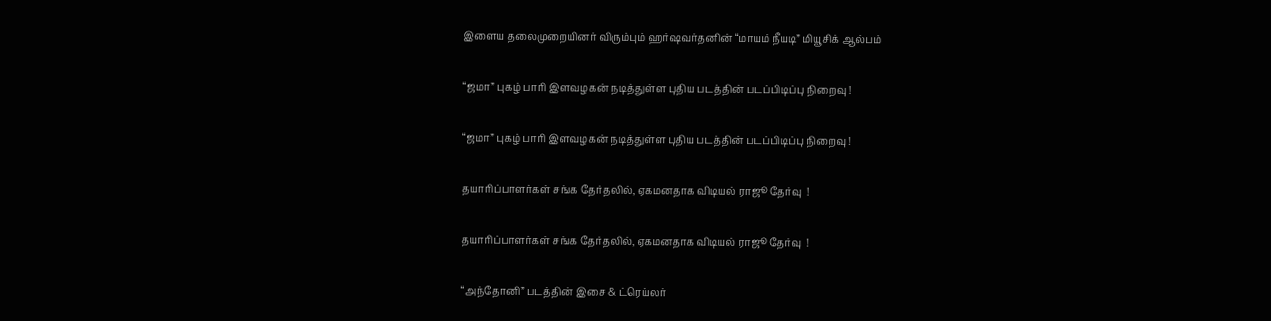இளைய தலைமுறையினர் விரும்பும் ஹர்ஷவர்தனின் “மாயம் நீயடி” மியூசிக் ஆல்பம்

“ஜமா” புகழ் பாரி இளவழகன் நடித்துள்ள புதிய படத்தின் படப்பிடிப்பு நிறைவு !

“ஜமா” புகழ் பாரி இளவழகன் நடித்துள்ள புதிய படத்தின் படப்பிடிப்பு நிறைவு !

தயாரிப்பாளர்கள் சங்க தேர்தலில், ஏகமனதாக விடியல் ராஜூ தேர்வு  !

தயாரிப்பாளர்கள் சங்க தேர்தலில், ஏகமனதாக விடியல் ராஜூ தேர்வு  !

“அந்தோனி” படத்தின் இசை & ட்ரெய்லர்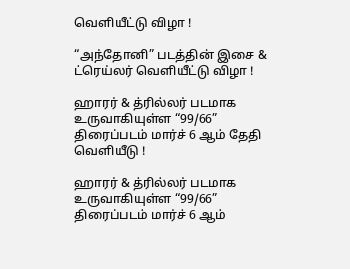வெளியீட்டு விழா !

“அந்தோனி” படத்தின் இசை & ட்ரெய்லர் வெளியீட்டு விழா !

ஹாரர் & த்ரில்லர் படமாக உருவாகியுள்ள “99/66” திரைப்படம் மார்ச் 6 ஆம் தேதி வெளியீடு !

ஹாரர் & த்ரில்லர் படமாக உருவாகியுள்ள “99/66” திரைப்படம் மார்ச் 6 ஆம்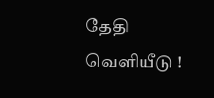தேதி வெளியீடு !